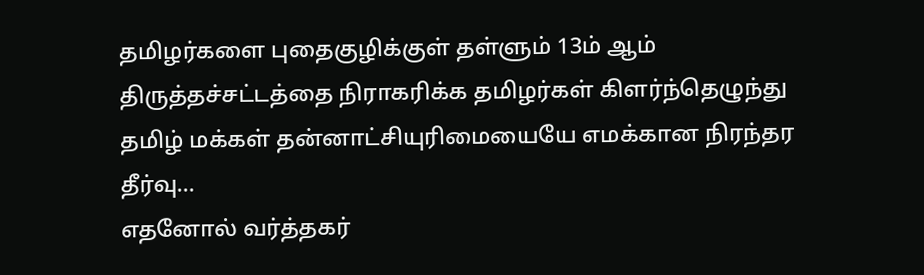தமிழர்களை புதைகுழிக்குள் தள்ளும் 13ம் ஆம் திருத்தச்சட்டத்தை நிராகரிக்க தமிழர்கள் கிளர்ந்தெழுந்து தமிழ் மக்கள் தன்னாட்சியுரிமையையே எமக்கான நிரந்தர தீர்வு…
எதனோல் வர்த்தகர்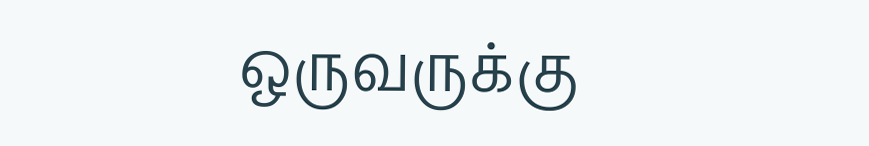ஒருவருக்கு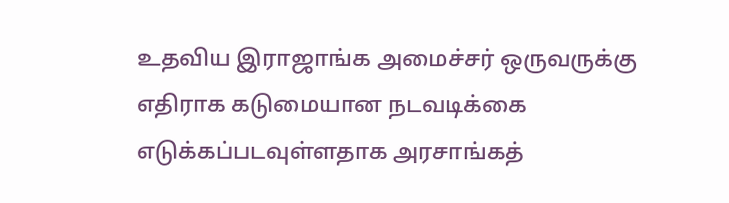உதவிய இராஜாங்க அமைச்சர் ஒருவருக்கு எதிராக கடுமையான நடவடிக்கை எடுக்கப்படவுள்ளதாக அரசாங்கத்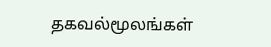தகவல்மூலங்கள்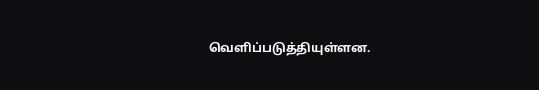வெளிப்படுத்தியுள்ளன.